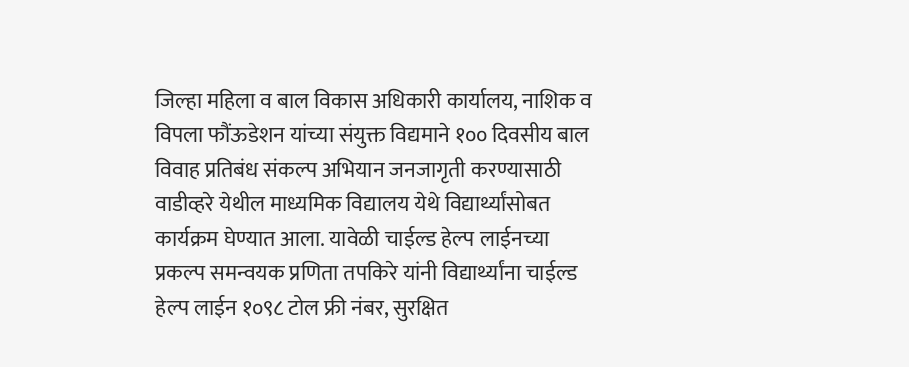जिल्हा महिला व बाल विकास अधिकारी कार्यालय, नाशिक व विपला फौंऊडेशन यांच्या संयुक्त विद्यमाने १०० दिवसीय बाल विवाह प्रतिबंध संकल्प अभियान जनजागृती करण्यासाठी वाडीव्हरे येथील माध्यमिक विद्यालय येथे विद्यार्थ्यांसोबत कार्यक्रम घेण्यात आला. यावेळी चाईल्ड हेल्प लाईनच्या प्रकल्प समन्वयक प्रणिता तपकिरे यांनी विद्यार्थ्यांना चाईल्ड हेल्प लाईन १०९८ टोल फ्री नंबर, सुरक्षित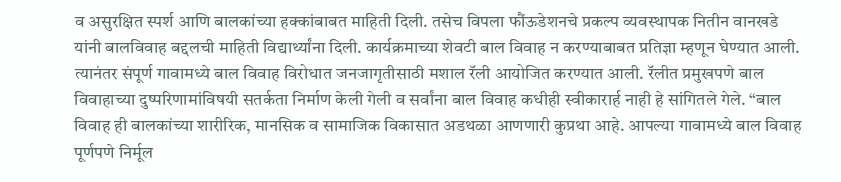व असुरक्षित स्पर्श आणि बालकांच्या हक्कांबाबत माहिती दिली. तसेच विपला फौंऊडेशनचे प्रकल्प व्यवस्थापक नितीन वानखडे यांनी बालविवाह बद्दलची माहिती विद्यार्थ्यांना दिली. कार्यक्रमाच्या शेवटी बाल विवाह न करण्याबाबत प्रतिज्ञा म्हणून घेण्यात आली. त्यानंतर संपूर्ण गावामध्ये बाल विवाह विरोधात जनजागृतीसाठी मशाल रॅली आयोजित करण्यात आली. रॅलीत प्रमुखपणे बाल विवाहाच्या दुष्परिणामांविषयी सतर्कता निर्माण केली गेली व सर्वांना बाल विवाह कधीही स्वीकारार्ह नाही हे सांगितले गेले. “बाल विवाह ही बालकांच्या शारीरिक, मानसिक व सामाजिक विकासात अडथळा आणणारी कुप्रथा आहे. आपल्या गावामध्ये बाल विवाह पूर्णपणे निर्मूल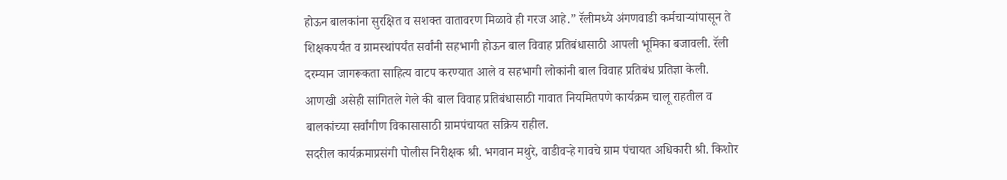होऊन बालकांना सुरक्षित व सशक्त वातावरण मिळावे ही गरज आहे.” रॅलीमध्ये अंगणवाडी कर्मचाऱ्यांपासून ते शिक्षकपर्यंत व ग्रामस्थांपर्यंत सर्वांनी सहभागी होऊन बाल विवाह प्रतिबंधासाठी आपली भूमिका बजावली. रॅली दरम्यान जागरूकता साहित्य वाटप करण्यात आले व सहभागी लोकांनी बाल विवाह प्रतिबंध प्रतिज्ञा केली. आणखी असेही सांगितले गेले की बाल विवाह प्रतिबंधासाठी गावात नियमितपणे कार्यक्रम चालू राहतील व बालकांच्या सर्वांगीण विकासासाठी ग्रामपंचायत सक्रिय राहील.
सदरील कार्यक्रमाप्रसंगी पोलीस निरीक्षक श्री. भगवान मथुरे, वाडीवऱ्हे गावचे ग्राम पंचायत अधिकारी श्री. किशोर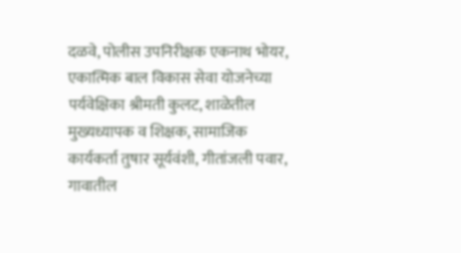दळवे, पोलीस उपनिरीक्षक एकनाथ भोयर, एकात्मिक बाल विकास सेवा योजनेच्या पर्यवेक्षिका श्रीमती कुलट, शाळेतील मुख्यध्यापक व शिक्षक, सामाजिक कार्यकर्ता तुषार सूर्यवंशी, गीतांजली पवार, गावातील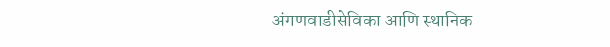अंगणवाडीसेविका आणि स्थानिक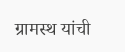ग्रामस्थ यांची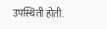उपस्थिती होती.